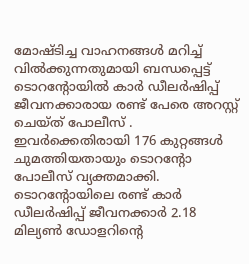മോഷ്ടിച്ച വാഹനങ്ങൾ മറിച്ച് വിൽക്കുന്നതുമായി ബന്ധപ്പെട്ട് ടൊറൻ്റോയിൽ കാർ ഡീലർഷിപ്പ് ജീവനക്കാരായ രണ്ട് പേരെ അറസ്റ്റ് ചെയ്ത് പോലീസ് . ഇവർക്കെതിരായി 176 കുറ്റങ്ങൾ ചുമത്തിയതായും ടൊറൻ്റോ പോലീസ് വ്യക്തമാക്കി. ടൊറൻ്റോയിലെ രണ്ട് കാർ ഡീലർഷിപ്പ് ജീവനക്കാർ 2.18 മില്യൺ ഡോളറിൻ്റെ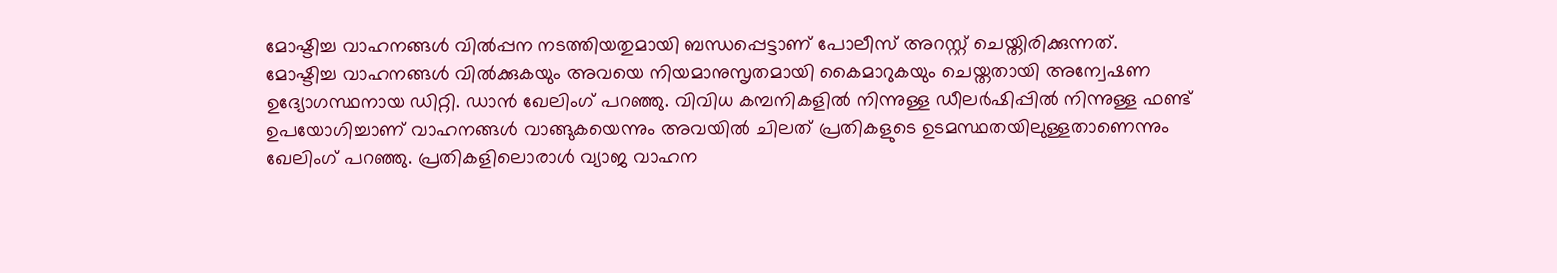മോഷ്ടിച്ച വാഹനങ്ങൾ വിൽപ്പന നടത്തിയതുമായി ബന്ധപ്പെട്ടാണ് പോലീസ് അറസ്റ്റ് ചെയ്തിരിക്കുന്നത്.
മോഷ്ടിച്ച വാഹനങ്ങൾ വിൽക്കുകയും അവയെ നിയമാനുസൃതമായി കൈമാറുകയും ചെയ്തതായി അന്വേഷണ ഉദ്യോഗസ്ഥനായ ഡിറ്റി. ഡാൻ ഖേലിംഗ് പറഞ്ഞു. വിവിധ കമ്പനികളിൽ നിന്നുള്ള ഡീലർഷിപ്പിൽ നിന്നുള്ള ഫണ്ട് ഉപയോഗിച്ചാണ് വാഹനങ്ങൾ വാങ്ങുകയെന്നും അവയിൽ ചിലത് പ്രതികളുടെ ഉടമസ്ഥതയിലുള്ളതാണെന്നും ഖേലിംഗ് പറഞ്ഞു. പ്രതികളിലൊരാൾ വ്യാജ വാഹന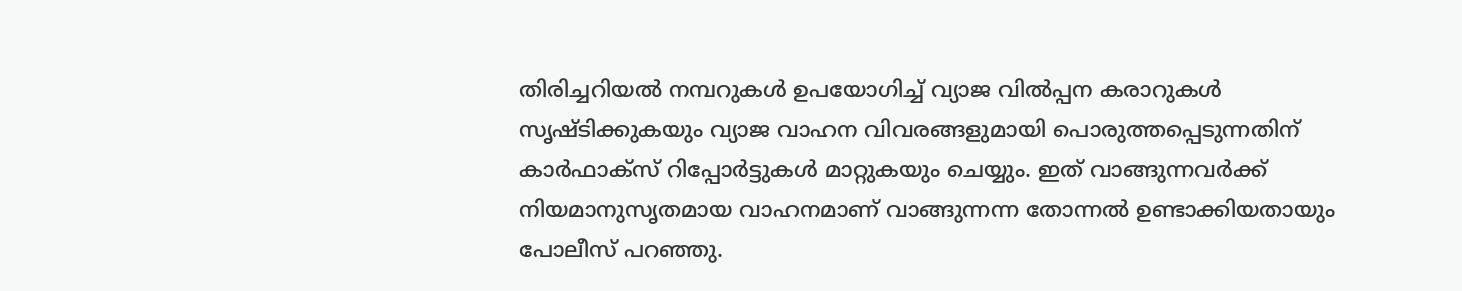തിരിച്ചറിയൽ നമ്പറുകൾ ഉപയോഗിച്ച് വ്യാജ വിൽപ്പന കരാറുകൾ സൃഷ്ടിക്കുകയും വ്യാജ വാഹന വിവരങ്ങളുമായി പൊരുത്തപ്പെടുന്നതിന് കാർഫാക്സ് റിപ്പോർട്ടുകൾ മാറ്റുകയും ചെയ്യും. ഇത് വാങ്ങുന്നവർക്ക് നിയമാനുസൃതമായ വാഹനമാണ് വാങ്ങുന്നന്ന തോന്നൽ ഉണ്ടാക്കിയതായും പോലീസ് പറഞ്ഞു.